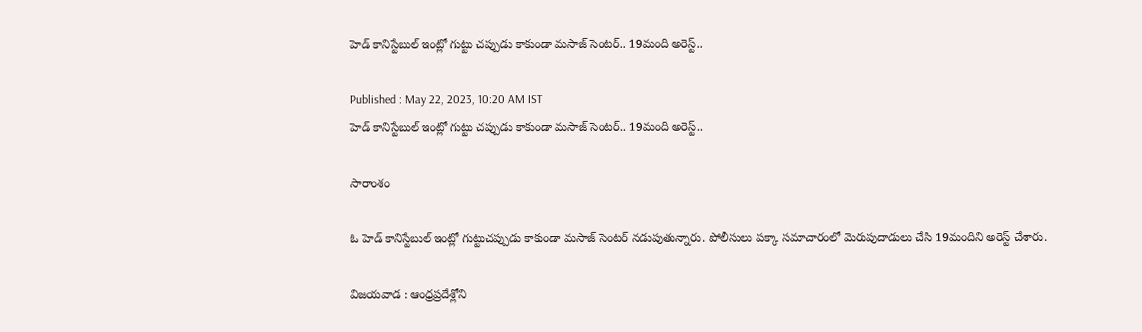హెడ్ కానిస్టేబుల్ ఇంట్లో గుట్టు చప్పుడు కాకుండా మసాజ్ సెంటర్.. 19మంది అరెస్ట్..

Published : May 22, 2023, 10:20 AM IST
హెడ్ కానిస్టేబుల్ ఇంట్లో గుట్టు చప్పుడు కాకుండా మసాజ్ సెంటర్.. 19మంది అరెస్ట్..

సారాంశం

ఓ హెడ్ కానిస్టేబుల్ ఇంట్లో గుట్టుచప్పుడు కాకుండా మసాజ్ సెంటర్ నడుపుతున్నారు. పోలీసులు పక్కా సమాచారంలో మెరుపుదాడులు చేసి 19మందిని అరెస్ట్ చేశారు.

విజయవాడ : ఆంధ్రప్రదేశ్లోని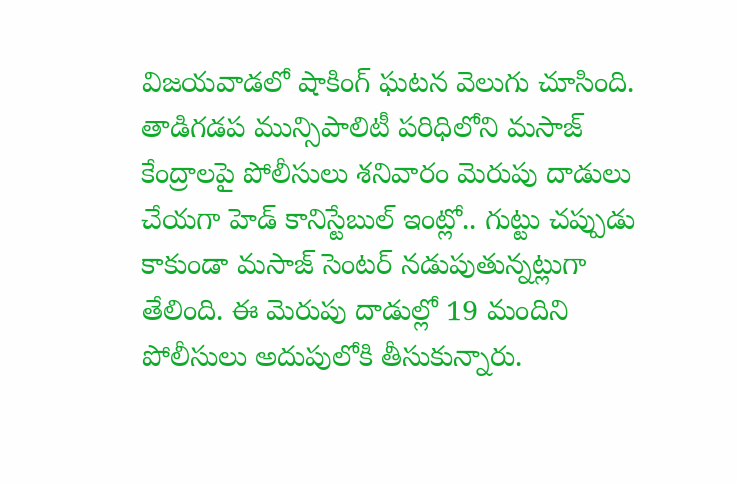విజయవాడలో షాకింగ్ ఘటన వెలుగు చూసింది. తాడిగడప మున్సిపాలిటీ పరిధిలోని మసాజ్ కేంద్రాలపై పోలీసులు శనివారం మెరుపు దాడులు చేయగా హెడ్ కానిస్టేబుల్ ఇంట్లో.. గుట్టు చప్పుడు కాకుండా మసాజ్ సెంటర్ నడుపుతున్నట్లుగా తేలింది. ఈ మెరుపు దాడుల్లో 19 మందిని పోలీసులు అదుపులోకి తీసుకున్నారు.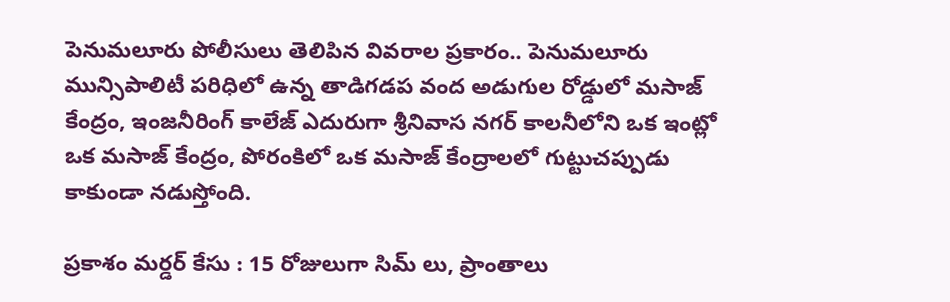పెనుమలూరు పోలీసులు తెలిపిన వివరాల ప్రకారం.. పెనుమలూరు మున్సిపాలిటీ పరిధిలో ఉన్న తాడిగడప వంద అడుగుల రోడ్డులో మసాజ్ కేంద్రం, ఇంజనీరింగ్ కాలేజ్ ఎదురుగా శ్రీనివాస నగర్ కాలనీలోని ఒక ఇంట్లో ఒక మసాజ్ కేంద్రం, పోరంకిలో ఒక మసాజ్ కేంద్రాలలో గుట్టుచప్పుడు కాకుండా నడుస్తోంది.

ప్రకాశం మర్డర్ కేసు : 15 రోజులుగా సిమ్ లు, ప్రాంతాలు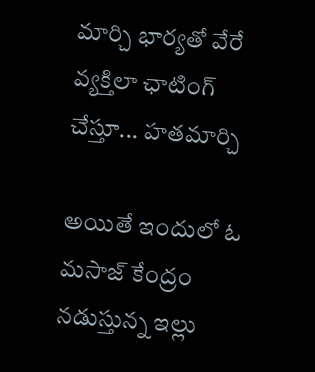మార్చి భార్యతో వేరే వ్యక్తిలా ఛాటింగ్ చేస్తూ... హతమార్చి

అయితే ఇందులో ఓ మసాజ్ కేంద్రం నడుస్తున్న ఇల్లు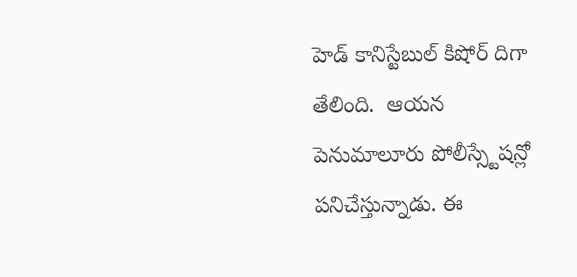హెడ్ కానిస్టేబుల్ కిషోర్ దిగా తేలింది.  ఆయన పెనుమాలూరు పోలీస్స్టేషన్లో  పనిచేస్తున్నాడు. ఈ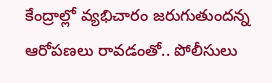కేంద్రాల్లో వ్యభిచారం జరుగుతుందన్న ఆరోపణలు రావడంతో.. పోలీసులు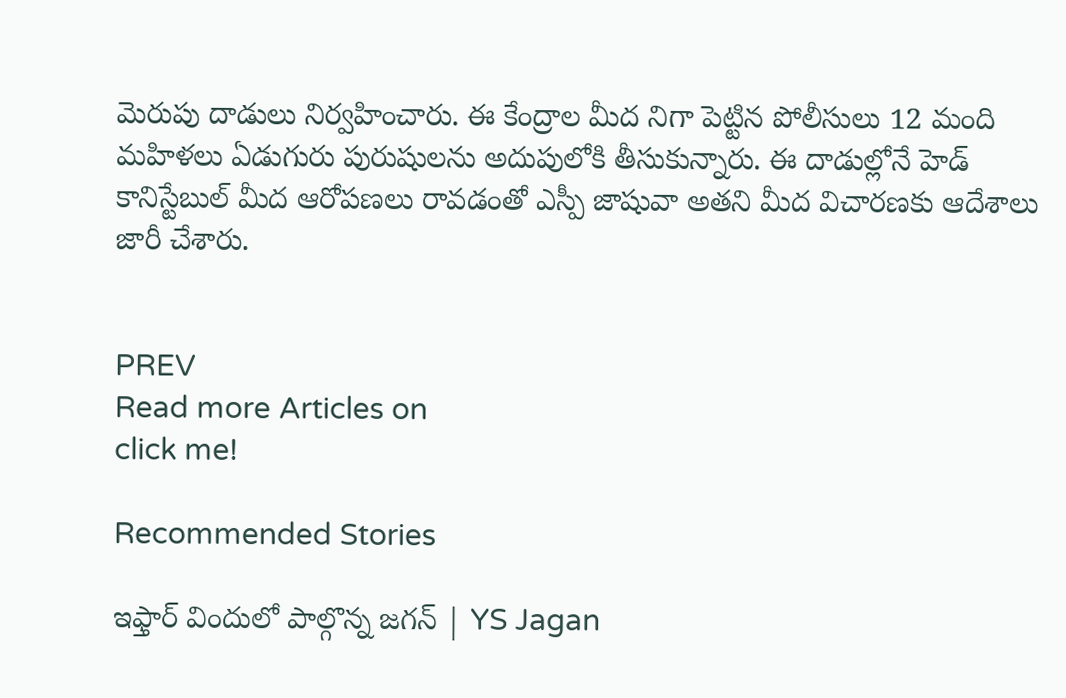మెరుపు దాడులు నిర్వహించారు. ఈ కేంద్రాల మీద నిగా పెట్టిన పోలీసులు 12 మంది మహిళలు ఏడుగురు పురుషులను అదుపులోకి తీసుకున్నారు. ఈ దాడుల్లోనే హెడ్ కానిస్టేబుల్ మీద ఆరోపణలు రావడంతో ఎస్పీ జాషువా అతని మీద విచారణకు ఆదేశాలు జారీ చేశారు.


PREV
Read more Articles on
click me!

Recommended Stories

ఇఫ్తార్ విందులో పాల్గొన్న జగన్ | YS Jagan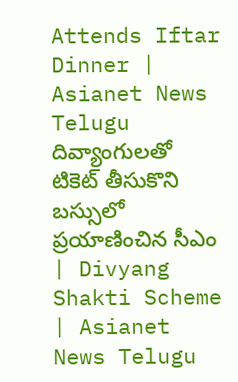Attends Iftar Dinner | Asianet News Telugu
దివ్యాంగులతో టికెట్ తీసుకొని బస్సులో ప్రయాణించిన సీఎం | Divyang Shakti Scheme | Asianet News Telugu